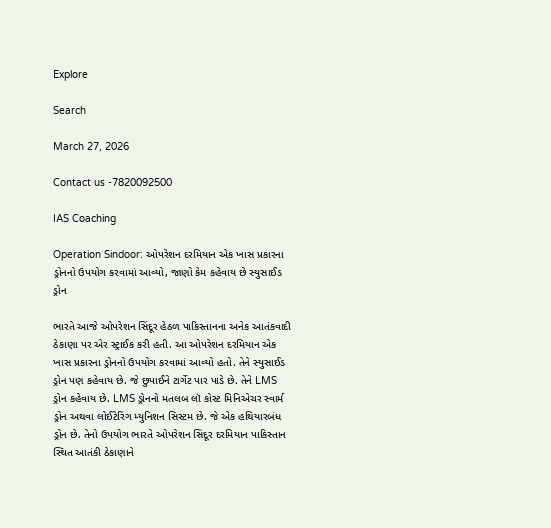Explore

Search

March 27, 2026

Contact us -7820092500

IAS Coaching

Operation Sindoor: ઓપરેશન દરમિયાન એક ખાસ પ્રકારના ડ્રોનનો ઉપયોગ કરવામાં આવ્યો, જાણો કેમ કહેવાય છે સ્યુસાઈડ ડ્રોન

ભારતે આજે ઓપરેશન સિંદૂર હેઠળ પાકિસ્તાનના અનેક આતંકવાદી ઠેકાણા પર એર સ્ટ્રાઈક કરી હતી. આ ઓપરેશન દરમિયાન એક ખાસ પ્રકારના ડ્રોનનો ઉપયોગ કરવામાં આવ્યો હતો. તેને સ્યુસાઈડ ડ્રોન પણ કહેવાય છે. જે છુપાઈને ટાર્ગેટ પાર પાડે છે. તેને LMS ડ્રોન કહેવાય છે. LMS ડ્રોનનો મતલબ લૉ કોસ્ટ મિનિએચર સ્વાર્મ ડ્રોન અથવા લોઈટેરિંગ મ્યુનિશન સિસ્ટમ છે. જે એક હથિયારબંધ ડ્રોન છે. તેનો ઉપયોગ ભારતે ઓપરેશન સિંદૂર દરમિયાન પાકિસ્તાન સ્થિત આતંકી ઠેકાણાને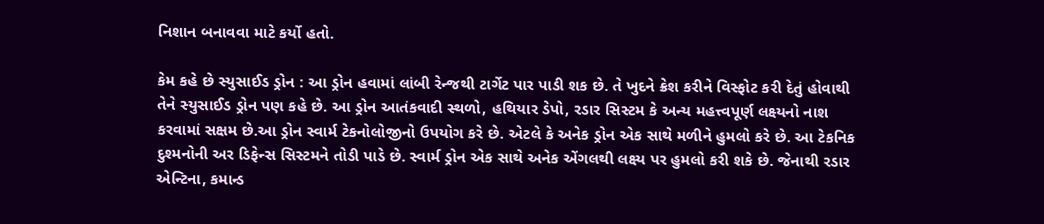નિશાન બનાવવા માટે કર્યો હતો.

કેમ કહે છે સ્યુસાઈડ ડ્રોન : આ ડ્રોન હવામાં લાંબી રેન્જથી ટાર્ગેટ પાર પાડી શક છે. તે ખુદને ક્રેશ કરીને વિસ્ફોટ કરી દેતું હોવાથી તેને સ્યુસાઈડ ડ્રોન પણ કહે છે. આ ડ્રોન આતંકવાદી સ્થળો, હથિયાર ડેપો, રડાર સિસ્ટમ કે અન્ય મહત્ત્વપૂર્ણ લક્ષ્યનો નાશ કરવામાં સક્ષમ છે.આ ડ્રોન સ્વાર્મ ટેકનોલોજીનો ઉપયોગ કરે છે. એટલે કે અનેક ડ્રોન એક સાથે મળીને હુમલો કરે છે. આ ટેકનિક દુશ્મનોની અર ડિફેન્સ સિસ્ટમને તોડી પાડે છે. સ્વાર્મ ડ્રોન એક સાથે અનેક એંગલથી લક્ષ્ય પર હુમલો કરી શકે છે. જેનાથી રડાર એન્ટિના, કમાન્ડ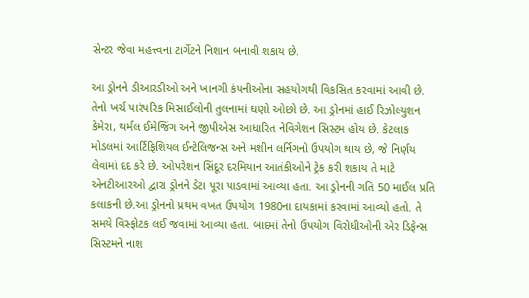સેન્ટર જેવા મહત્ત્વના ટાર્ગેટને નિશાન બનાવી શકાય છે.

આ ડ્રોનને ડીઆરડીઓ અને ખાનગી કંપનીઓના સહયોગથી વિકસિત કરવામાં આવી છે. તેનો ખર્ચ પારંપરિક મિસાઈલોની તુલનામાં ઘણો ઓછો છે. આ ડ્રોનમાં હાઈ રિઝોલ્યુશન કેમેરા, થર્મલ ઈમેજિંગ અને જીપીએસ આધારિત નેવિગેશન સિસ્ટમ હોય છે. કેટલાક મોડલમાં આર્ટિફિશિયલ ઈન્ટેલિજન્સ અને મશીન લર્નિગનો ઉપયોગ થાય છે, જે નિર્ણય લેવામાં દદ કરે છે. ઓપરેશન સિંદૂર દરમિયાન આતંકીઓને ટ્રેક કરી શકાય તે માટે એનટીઆરઓ દ્વારા ડ્રોનને ડેટા પૂરા પાડવામાં આવ્યા હતા. આ ડ્રોનની ગતિ 50 માઈલ પ્રતિ કલાકની છે.આ ડ્રોનનો પ્રથમ વખત ઉપયોગ 1980ના દાયકામાં કરવામાં આવ્યો હતો. તે સમયે વિસ્ફોટક લઈ જવામાં આવ્યા હતા. બાદમાં તેનો ઉપયોગ વિરોધીઓની એર ડિફેન્સ સિસ્ટમને નાશ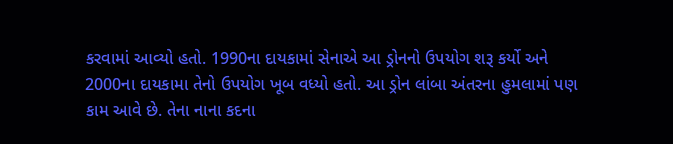કરવામાં આવ્યો હતો. 1990ના દાયકામાં સેનાએ આ ડ્રોનનો ઉપયોગ શરૂ કર્યો અને 2000ના દાયકામા તેનો ઉપયોગ ખૂબ વધ્યો હતો. આ ડ્રોન લાંબા અંતરના હુમલામાં પણ કામ આવે છે. તેના નાના કદના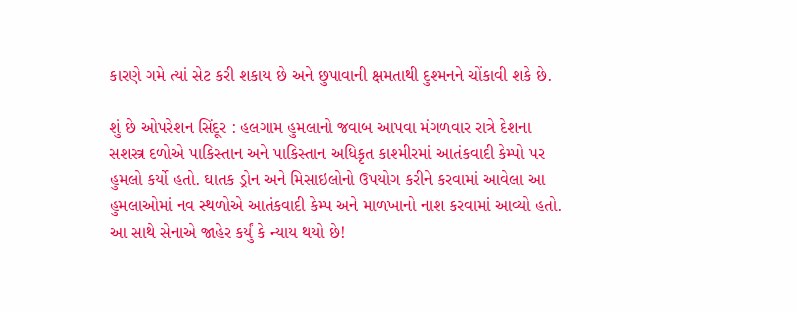કારણે ગમે ત્યાં સેટ કરી શકાય છે અને છુપાવાની ક્ષમતાથી દુશ્મનને ચોંકાવી શકે છે.

શું છે ઓપરેશન સિંદૂર : હલગામ હુમલાનો જવાબ આપવા મંગળવાર રાત્રે દેશના સશસ્ત્ર દળોએ પાકિસ્તાન અને પાકિસ્તાન અધિકૃત કાશ્મીરમાં આતંકવાદી કેમ્પો પર હુમલો કર્યો હતો. ઘાતક ડ્રોન અને મિસાઇલોનો ઉપયોગ કરીને કરવામાં આવેલા આ હુમલાઓમાં નવ સ્થળોએ આતંકવાદી કેમ્પ અને માળખાનો નાશ કરવામાં આવ્યો હતો. આ સાથે સેનાએ જાહેર કર્યું કે ન્યાય થયો છે!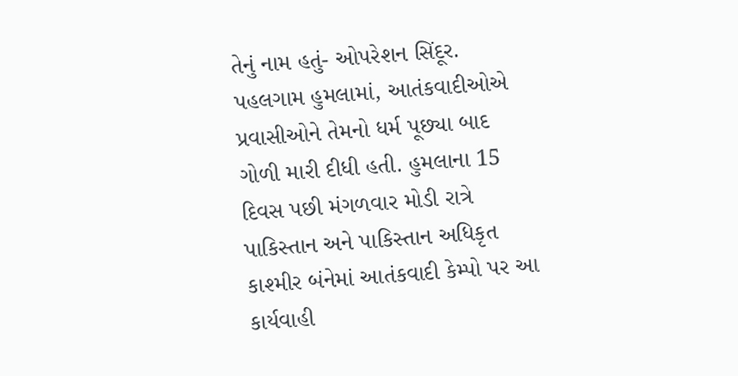તેનું નામ હતું- ઓપરેશન સિંદૂર. પહલગામ હુમલામાં, આતંકવાદીઓએ પ્રવાસીઓને તેમનો ધર્મ પૂછ્યા બાદ ગોળી મારી દીધી હતી. હુમલાના 15 દિવસ પછી મંગળવાર મોડી રાત્રે પાકિસ્તાન અને પાકિસ્તાન અધિકૃત કાશ્મીર બંનેમાં આતંકવાદી કેમ્પો પર આ કાર્યવાહી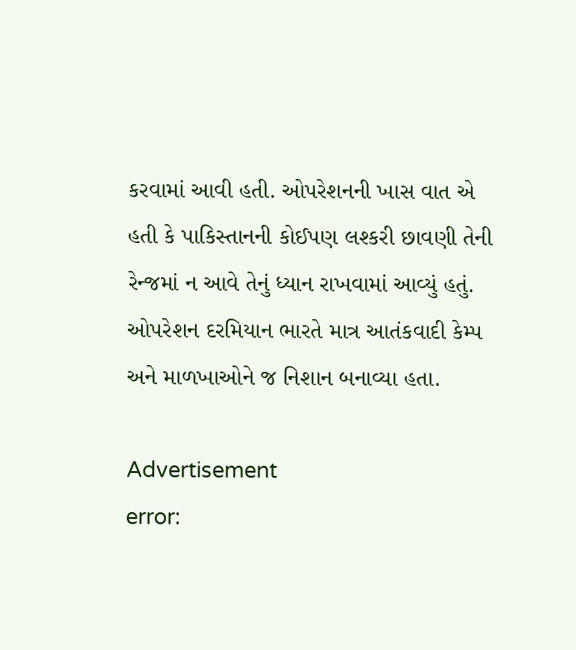કરવામાં આવી હતી. ઓપરેશનની ખાસ વાત એ હતી કે પાકિસ્તાનની કોઈપણ લશ્કરી છાવણી તેની રેન્જમાં ન આવે તેનું ધ્યાન રાખવામાં આવ્યું હતું. ઓપરેશન દરમિયાન ભારતે માત્ર આતંકવાદી કેમ્પ અને માળખાઓને જ નિશાન બનાવ્યા હતા.

Advertisement
error: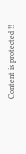Content is protected !!